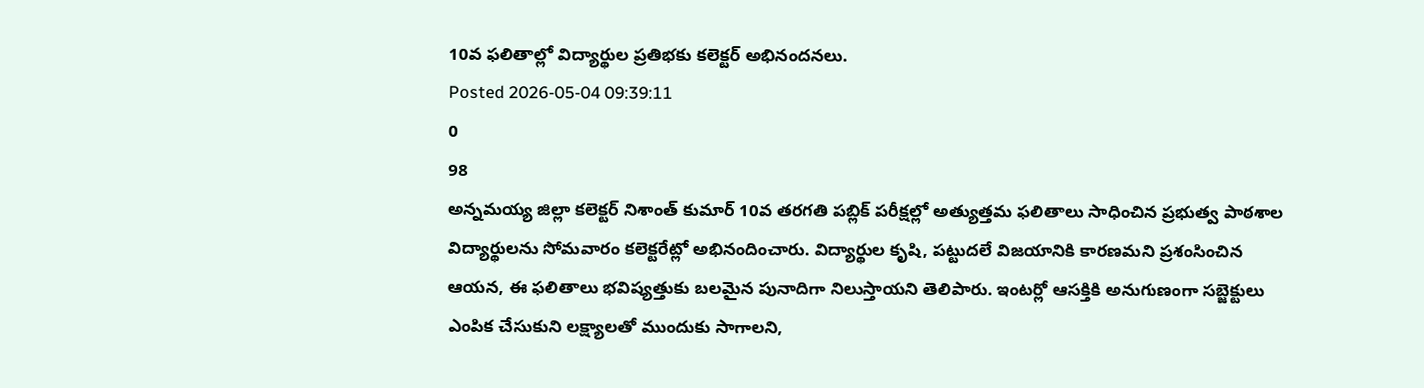10వ ఫలితాల్లో విద్యార్థుల ప్రతిభకు కలెక్టర్ అభినందనలు.
Posted 2026-05-04 09:39:11
0
98
అన్నమయ్య జిల్లా కలెక్టర్ నిశాంత్ కుమార్ 10వ తరగతి పబ్లిక్ పరీక్షల్లో అత్యుత్తమ ఫలితాలు సాధించిన ప్రభుత్వ పాఠశాల విద్యార్థులను సోమవారం కలెక్టరేట్లో అభినందించారు. విద్యార్థుల కృషి, పట్టుదలే విజయానికి కారణమని ప్రశంసించిన ఆయన, ఈ ఫలితాలు భవిష్యత్తుకు బలమైన పునాదిగా నిలుస్తాయని తెలిపారు. ఇంటర్లో ఆసక్తికి అనుగుణంగా సబ్జెక్టులు ఎంపిక చేసుకుని లక్ష్యాలతో ముందుకు సాగాలని,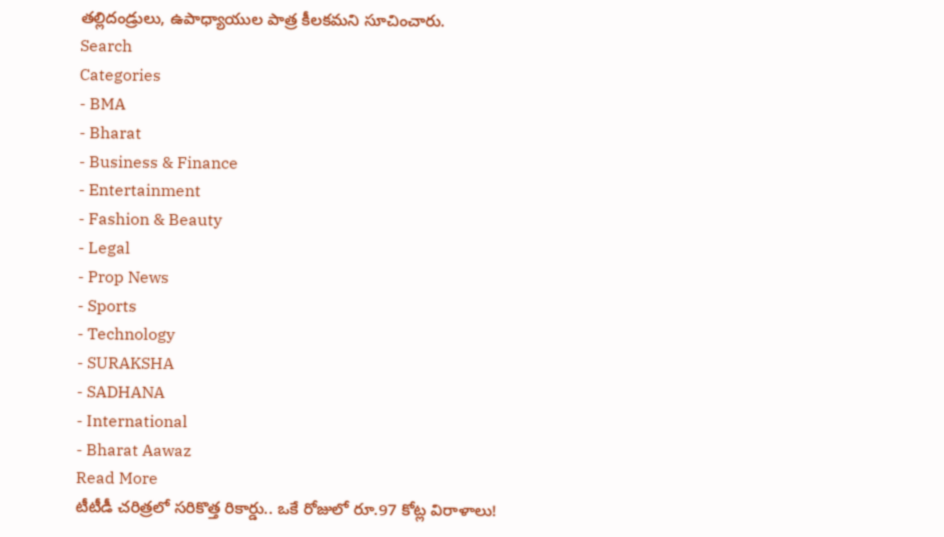తల్లిదండ్రులు, ఉపాధ్యాయుల పాత్ర కీలకమని సూచించారు.
Search
Categories
- BMA
- Bharat
- Business & Finance
- Entertainment
- Fashion & Beauty
- Legal
- Prop News
- Sports
- Technology
- SURAKSHA
- SADHANA
- International
- Bharat Aawaz
Read More
టీటీడీ చరిత్రలో సరికొత్త రికార్డు.. ఒకే రోజులో రూ.97 కోట్ల విరాళాలు!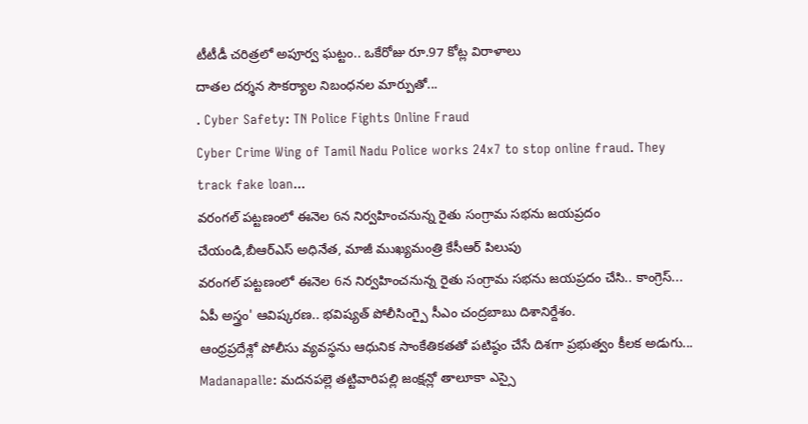టీటీడీ చరిత్రలో అపూర్వ ఘట్టం.. ఒకేరోజు రూ.97 కోట్ల విరాళాలు
దాతల దర్శన సౌకర్యాల నిబంధనల మార్పుతో...
. Cyber Safety: TN Police Fights Online Fraud
Cyber Crime Wing of Tamil Nadu Police works 24x7 to stop online fraud. They track fake loan...
వరంగల్ పట్టణంలో ఈనెల 6న నిర్వహించనున్న రైతు సంగ్రామ సభను జయప్రదం చేయండి,బీఆర్ఎస్ అధినేత, మాజీ ముఖ్యమంత్రి కేసీఆర్ పిలుపు
వరంగల్ పట్టణంలో ఈనెల 6న నిర్వహించనున్న రైతు సంగ్రామ సభను జయప్రదం చేసి.. కాంగ్రెస్...
ఏపీ అస్త్రం' ఆవిష్కరణ.. భవిష్యత్ పోలీసింగ్పై సీఎం చంద్రబాబు దిశానిర్దేశం.
ఆంధ్రప్రదేశ్లో పోలీసు వ్యవస్థను ఆధునిక సాంకేతికతతో పటిష్ఠం చేసే దిశగా ప్రభుత్వం కీలక అడుగు...
Madanapalle: మదనపల్లె తట్టివారిపల్లి జంక్షన్లో తాలూకా ఎస్సై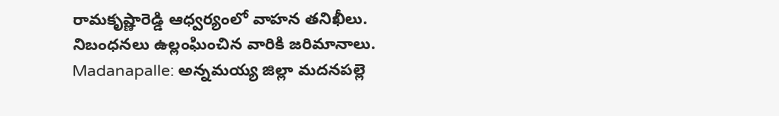రామకృష్ణారెడ్డి ఆధ్వర్యంలో వాహన తనిఖీలు. నిబంధనలు ఉల్లంఘించిన వారికి జరిమానాలు.
Madanapalle: అన్నమయ్య జిల్లా మదనపల్లె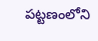పట్టణంలోని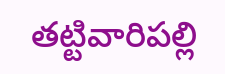తట్టివారిపల్లి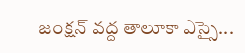జంక్షన్ వద్ద తాలూకా ఎస్సై...